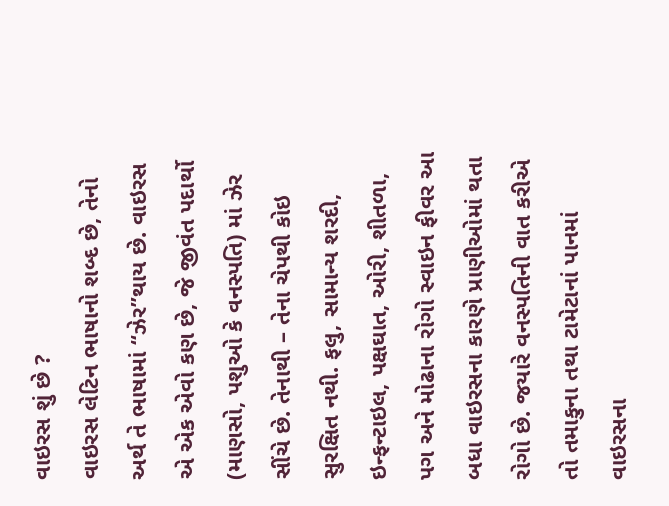વાઇરસ શું છે ?
વાઇરસ લેટિન ભાષાનો શબ્દ છે, તેનો અર્થ તે ભાષામાં ‘‘ઝેર’’થાય છે. વાઇરસ એ એક એવો કણ છે, જે જીવંત પદાર્થો (માણસો, પશુઓ કે વનસ્પતિ) માં ઝેર સીંચે છે. તેનાથી – તેના ચેપથી કોઇ સુરક્ષિત નથી. ફલુ, સામાન્ય શરદી, ઇન્ફન્ટાઇલ, પક્ષઘાત, ઓરી, શીતળા, પગ અને મોઢાના રોગો સ્વાઇન ફીવર આ બધા વાઇરસના કારણે પ્રાણીઓમાં થતા રોગો છે. જયારે વનસ્પતિની વાત કરીએ તો તમાકુના તથા ટામેટાનાં પાનમાં વાઇરસના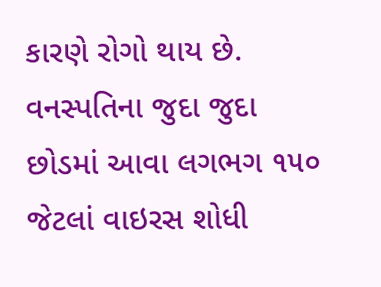કારણે રોગો થાય છે. વનસ્પતિના જુદા જુદા છોડમાં આવા લગભગ ૧૫૦ જેટલાં વાઇરસ શોધી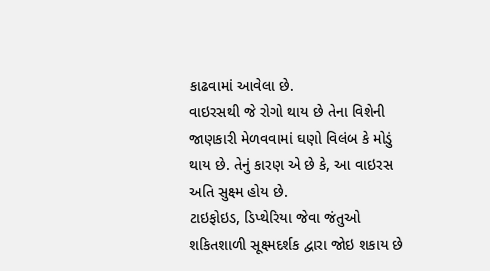કાઢવામાં આવેલા છે.
વાઇરસથી જે રોગો થાય છે તેના વિશેની જાણકારી મેળવવામાં ઘણો વિલંબ કે મોડું થાય છે. તેનું કારણ એ છે કે, આ વાઇરસ અતિ સુક્ષ્મ હોય છે.
ટાઇફોઇડ, ડિપ્થેરિયા જેવા જંતુઓ શકિતશાળી સૂક્ષ્મદર્શક દ્વારા જોઇ શકાય છે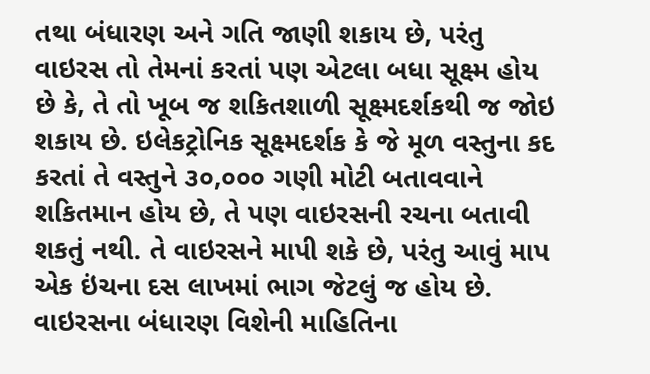તથા બંધારણ અને ગતિ જાણી શકાય છે, પરંતુ વાઇરસ તો તેમનાં કરતાં પણ એટલા બધા સૂક્ષ્મ હોય છે કે, તે તો ખૂબ જ શકિતશાળી સૂક્ષ્મદર્શકથી જ જોઇ શકાય છે. ઇલેકટ્રોનિક સૂક્ષ્મદર્શક કે જે મૂળ વસ્તુના કદ કરતાં તે વસ્તુને ૩૦,૦૦૦ ગણી મોટી બતાવવાને શકિતમાન હોય છે, તે પણ વાઇરસની રચના બતાવી શકતું નથી. તે વાઇરસને માપી શકે છે, પરંતુ આવું માપ એક ઇંચના દસ લાખમાં ભાગ જેટલું જ હોય છે.
વાઇરસના બંધારણ વિશેની માહિતિના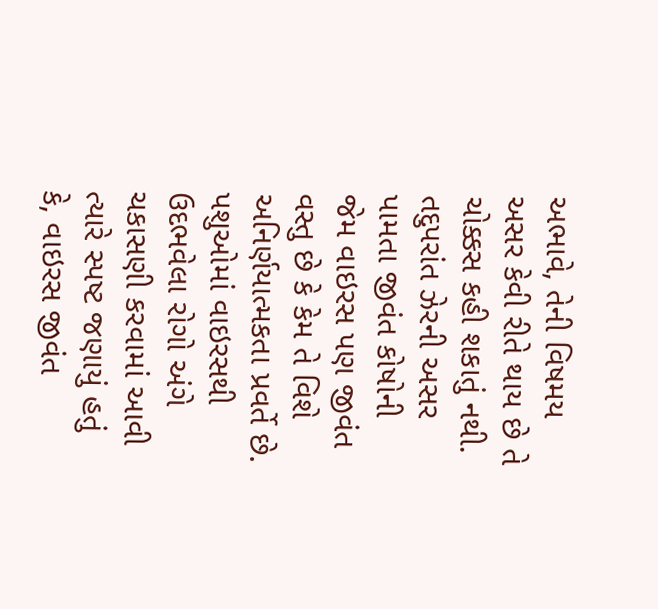અભાવે, તેની વિષમય અસર કેવી રીતે થાય છે તે ચોક્કસ કહી શકાતું નથી. તદુપરાંત ઝેરની અસર પામતા જીવંત કોષોની જેમ વાઇરસ પણ જીવંત વસ્તુ છે કે કેમ તે વિશે અનિર્ણયાત્મકતા પ્રવર્તે છે.
પશુઓમાં વાઇરસથી ઉદભવેલા રોગો અંગે ચકાસણી કરવામાં આવી ત્યારે સ્પષ્ટ જણાયું હતું કે, વાઇરસ જીવંત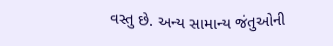વસ્તુ છે. અન્ય સામાન્ય જંતુઓની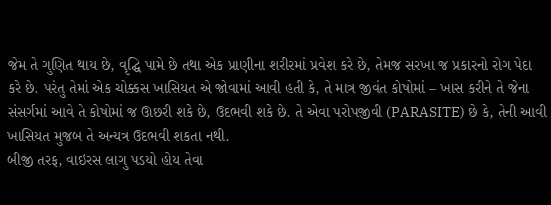જેમ તે ગુણિત થાય છે, વૃદ્ઘિ પામે છે તથા એક પ્રાણીના શરીરમાં પ્રવેશ કરે છે, તેમજ સરખા જ પ્રકારનો રોગ પેદા કરે છે. પરંતુ તેમાં એક ચોક્કસ ખાસિયત એ જોવામાં આવી હતી કે, તે માત્ર જીવંત કોષોમાં – ખાસ કરીને તે જેના સંસર્ગમાં આવે તે કોષોમાં જ ઊછરી શકે છે, ઉદભવી શકે છે. તે એવા પરોપજીવી (PARASITE) છે કે, તેની આવી ખાસિયત મુજબ તે અન્યત્ર ઉદભવી શકતા નથી.
બીજી તરફ, વાઇરસ લાગુ પડયો હોય તેવા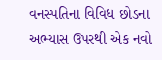વનસ્પતિના વિવિધ છોડના અભ્યાસ ઉપરથી એક નવો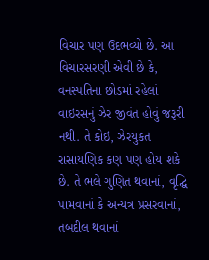વિચાર પણ ઉદભવ્યો છે. આ વિચારસરણી એવી છે કે, વનસ્પતિના છોડમાં રહેલાં વાઇરસનું ઝેર જીવંત હોવું જરૂરી નથી. તે કોઇ, ઝેરયુકત રાસાયણિક કણ પણ હોય શકે છે. તે ભલે ગુણિત થવાનાં, વૃદ્ઘિ પામવાનાં કે અન્યત્ર પ્રસરવાનાં, તબદીલ થવાનાં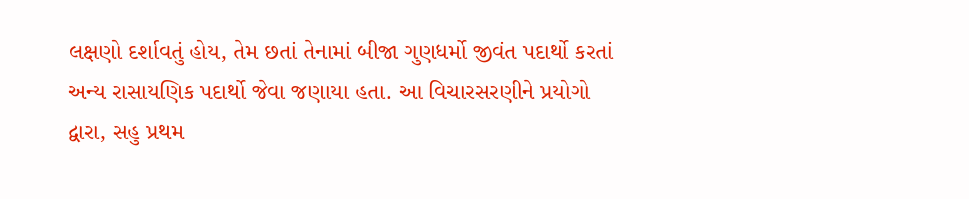લક્ષણો દર્શાવતું હોય, તેમ છતાં તેનામાં બીજા ગુણધર્મો જીવંત પદાર્થો કરતાં અન્ય રાસાયણિક પદાર્થો જેવા જણાયા હતા. આ વિચારસરણીને પ્રયોગો દ્વારા, સહુ પ્રથમ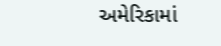અમેરિકામાં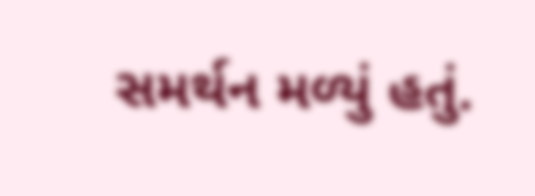સમર્થન મળ્યું હતું.